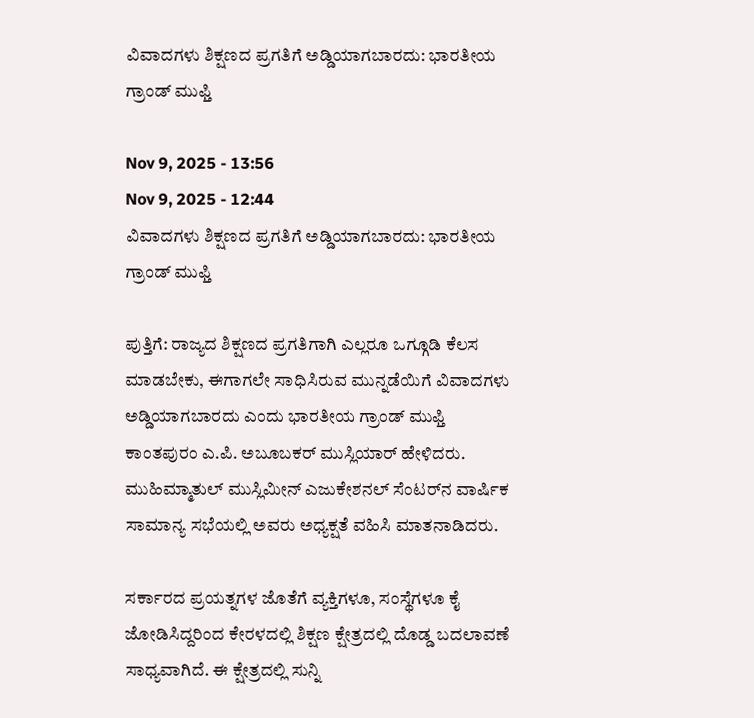ವಿವಾದಗಳು ಶಿಕ್ಷಣದ ಪ್ರಗತಿಗೆ ಅಡ್ಡಿಯಾಗಬಾರದು: ಭಾರತೀಯ ಗ್ರಾಂಡ್ ಮುಫ್ತಿ

Nov 9, 2025 - 13:56
Nov 9, 2025 - 12:44
ವಿವಾದಗಳು ಶಿಕ್ಷಣದ ಪ್ರಗತಿಗೆ ಅಡ್ಡಿಯಾಗಬಾರದು: ಭಾರತೀಯ ಗ್ರಾಂಡ್ ಮುಫ್ತಿ

ಪುತ್ತಿಗೆ: ರಾಜ್ಯದ ಶಿಕ್ಷಣದ ಪ್ರಗತಿಗಾಗಿ ಎಲ್ಲರೂ ಒಗ್ಗೂಡಿ ಕೆಲಸ ಮಾಡಬೇಕು, ಈಗಾಗಲೇ ಸಾಧಿಸಿರುವ ಮುನ್ನಡೆಯಿಗೆ ವಿವಾದಗಳು ಅಡ್ಡಿಯಾಗಬಾರದು ಎಂದು ಭಾರತೀಯ ಗ್ರಾಂಡ್ ಮುಫ್ತಿ ಕಾಂತಪುರಂ ಎ.ಪಿ. ಅಬೂಬಕರ್ ಮುಸ್ಲಿಯಾರ್ ಹೇಳಿದರು. ಮುಹಿಮ್ಮಾತುಲ್ ಮುಸ್ಲಿಮೀನ್ ಎಜುಕೇಶನಲ್ ಸೆಂಟರ್‌ನ ವಾರ್ಷಿಕ ಸಾಮಾನ್ಯ ಸಭೆಯಲ್ಲಿ ಅವರು ಅಧ್ಯಕ್ಷತೆ ವಹಿಸಿ ಮಾತನಾಡಿದರು.

ಸರ್ಕಾರದ ಪ್ರಯತ್ನಗಳ ಜೊತೆಗೆ ವ್ಯಕ್ತಿಗಳೂ, ಸಂಸ್ಥೆಗಳೂ ಕೈ ಜೋಡಿಸಿದ್ದರಿಂದ ಕೇರಳದಲ್ಲಿ ಶಿಕ್ಷಣ ಕ್ಷೇತ್ರದಲ್ಲಿ ದೊಡ್ಡ ಬದಲಾವಣೆ ಸಾಧ್ಯವಾಗಿದೆ. ಈ ಕ್ಷೇತ್ರದಲ್ಲಿ ಸುನ್ನಿ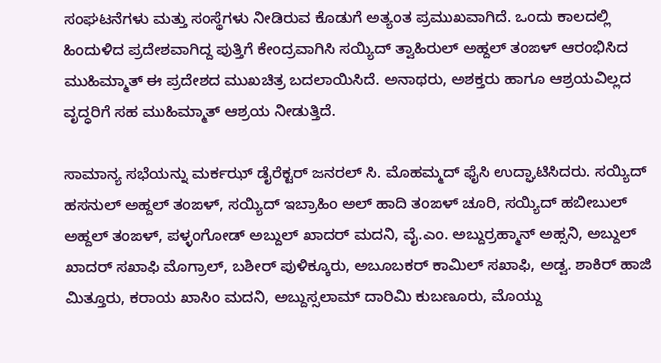ಸಂಘಟನೆಗಳು ಮತ್ತು ಸಂಸ್ಥೆಗಳು ನೀಡಿರುವ ಕೊಡುಗೆ ಅತ್ಯಂತ ಪ್ರಮುಖವಾಗಿದೆ. ಒಂದು ಕಾಲದಲ್ಲಿ ಹಿಂದುಳಿದ ಪ್ರದೇಶವಾಗಿದ್ದ ಪುತ್ತಿಗೆ ಕೇಂದ್ರವಾಗಿಸಿ ಸಯ್ಯಿದ್ ತ್ವಾಹಿರುಲ್ ಅಹ್ದಲ್ ತಂಙಳ್ ಆರಂಭಿಸಿದ ಮುಹಿಮ್ಮಾತ್ ಈ ಪ್ರದೇಶದ ಮುಖಚಿತ್ರ ಬದಲಾಯಿಸಿದೆ. ಅನಾಥರು, ಅಶಕ್ತರು ಹಾಗೂ ಆಶ್ರಯವಿಲ್ಲದ ವೃದ್ಧರಿಗೆ ಸಹ ಮುಹಿಮ್ಮಾತ್ ಆಶ್ರಯ ನೀಡುತ್ತಿದೆ.

ಸಾಮಾನ್ಯ ಸಭೆಯನ್ನು ಮರ್ಕಝ್ ಡೈರೆಕ್ಟರ್ ಜನರಲ್ ಸಿ. ಮೊಹಮ್ಮದ್ ಫೈಸಿ ಉದ್ಘಾಟಿಸಿದರು. ಸಯ್ಯಿದ್ ಹಸನುಲ್ ಅಹ್ದಲ್ ತಂಙಳ್, ಸಯ್ಯಿದ್ ಇಬ್ರಾಹಿಂ ಅಲ್ ಹಾದಿ ತಂಙಳ್ ಚೂರಿ, ಸಯ್ಯಿದ್ ಹಬೀಬುಲ್ ಅಹ್ದಲ್ ತಂಙಳ್, ಪಳ್ಳಂಗೋಡ್ ಅಬ್ದುಲ್ ಖಾದರ್ ಮದನಿ, ವೈ.ಎಂ. ಅಬ್ದುರ್ರಹ್ಮಾನ್ ಅಹ್ಸನಿ, ಅಬ್ದುಲ್ ಖಾದರ್ ಸಖಾಫಿ ಮೊಗ್ರಾಲ್, ಬಶೀರ್ ಪುಳಿಕ್ಕೂರು, ಅಬೂಬಕರ್ ಕಾಮಿಲ್ ಸಖಾಫಿ, ಅಡ್ವ. ಶಾಕಿರ್ ಹಾಜಿ ಮಿತ್ತೂರು, ಕರಾಯ ಖಾಸಿಂ ಮದನಿ, ಅಬ್ದುಸ್ಸಲಾಮ್ ದಾರಿಮಿ ಕುಬಣೂರು, ಮೊಯ್ದು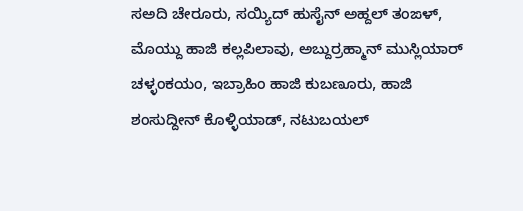ಸಅದಿ ಚೇರೂರು, ಸಯ್ಯಿದ್ ಹುಸೈನ್ ಅಹ್ದಲ್ ತಂಙಳ್, ಮೊಯ್ದು ಹಾಜಿ ಕಲ್ಲಪಿಲಾವು, ಅಬ್ದುರ್ರಹ್ಮಾನ್ ಮುಸ್ಲಿಯಾರ್ ಚಳ್ಳಂಕಯಂ, ಇಬ್ರಾಹಿಂ ಹಾಜಿ ಕುಬಣೂರು, ಹಾಜಿ ಶಂಸುದ್ದೀನ್ ಕೊಳ್ಳಿಯಾಡ್, ನಟುಬಯಲ್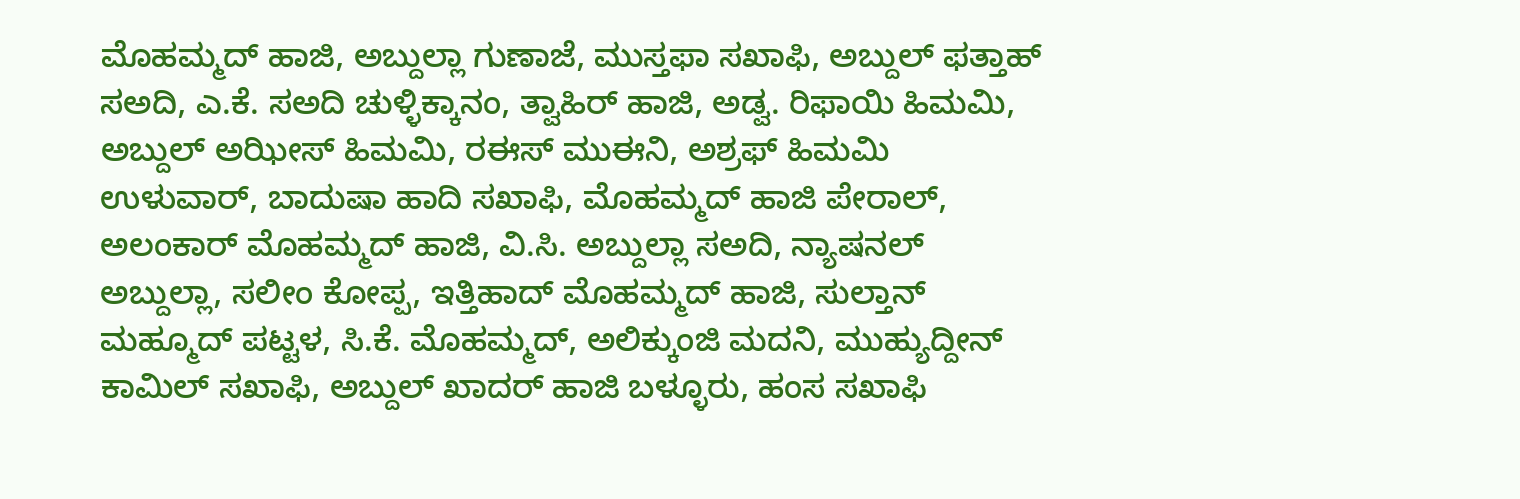ಮೊಹಮ್ಮದ್ ಹಾಜಿ, ಅಬ್ದುಲ್ಲಾ ಗುಣಾಜೆ, ಮುಸ್ತಫಾ ಸಖಾಫಿ, ಅಬ್ದುಲ್ ಫತ್ತಾಹ್ ಸಅದಿ, ಎ.ಕೆ. ಸಅದಿ ಚುಳ್ಳಿಕ್ಕಾನಂ, ತ್ವಾಹಿರ್ ಹಾಜಿ, ಅಡ್ವ. ರಿಫಾಯಿ ಹಿಮಮಿ, ಅಬ್ದುಲ್ ಅಝೀಸ್ ಹಿಮಮಿ, ರಈಸ್ ಮುಈನಿ, ಅಶ್ರಫ್ ಹಿಮಮಿ ಉಳುವಾರ್, ಬಾದುಷಾ ಹಾದಿ ಸಖಾಫಿ, ಮೊಹಮ್ಮದ್ ಹಾಜಿ ಪೇರಾಲ್, ಅಲಂಕಾರ್ ಮೊಹಮ್ಮದ್ ಹಾಜಿ, ವಿ.ಸಿ. ಅಬ್ದುಲ್ಲಾ ಸಅದಿ, ನ್ಯಾಷನಲ್ ಅಬ್ದುಲ್ಲಾ, ಸಲೀಂ ಕೋಪ್ಪ, ಇತ್ತಿಹಾದ್ ಮೊಹಮ್ಮದ್ ಹಾಜಿ, ಸುಲ್ತಾನ್ ಮಹ್ಮೂದ್ ಪಟ್ಟಳ, ಸಿ.ಕೆ. ಮೊಹಮ್ಮದ್, ಅಲಿಕ್ಕುಂಜಿ ಮದನಿ, ಮುಹ್ಯುದ್ದೀನ್ ಕಾಮಿಲ್ ಸಖಾಫಿ, ಅಬ್ದುಲ್ ಖಾದರ್ ಹಾಜಿ ಬಳ್ಳೂರು, ಹಂಸ ಸಖಾಫಿ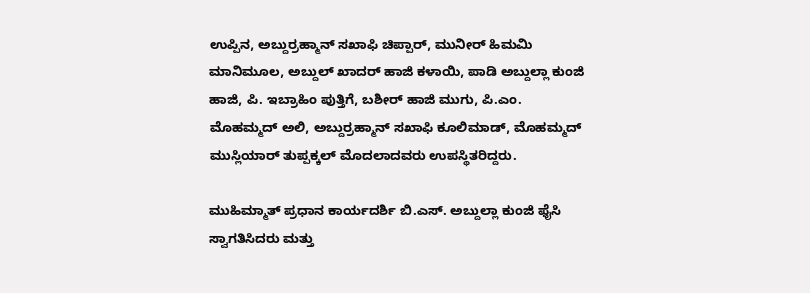ಉಪ್ಪಿನ, ಅಬ್ದುರ್ರಹ್ಮಾನ್ ಸಖಾಫಿ ಚಿಪ್ಪಾರ್, ಮುನೀರ್ ಹಿಮಮಿ ಮಾನಿಮೂಲ, ಅಬ್ದುಲ್ ಖಾದರ್ ಹಾಜಿ ಕಳಾಯಿ, ಪಾಡಿ ಅಬ್ದುಲ್ಲಾ ಕುಂಜಿ ಹಾಜಿ, ಪಿ. ಇಬ್ರಾಹಿಂ ಪುತ್ತಿಗೆ, ಬಶೀರ್ ಹಾಜಿ ಮುಗು, ಪಿ.ಎಂ. ಮೊಹಮ್ಮದ್ ಅಲಿ, ಅಬ್ದುರ್ರಹ್ಮಾನ್ ಸಖಾಫಿ ಕೂಲಿಮಾಡ್, ಮೊಹಮ್ಮದ್ ಮುಸ್ಲಿಯಾರ್ ತುಪ್ಪಕ್ಕಲ್ ಮೊದಲಾದವರು ಉಪಸ್ಥಿತರಿದ್ದರು.

ಮುಹಿಮ್ಮಾತ್ ಪ್ರಧಾನ ಕಾರ್ಯದರ್ಶಿ ಬಿ.ಎಸ್. ಅಬ್ದುಲ್ಲಾ ಕುಂಜಿ ಫೈಸಿ ಸ್ವಾಗತಿಸಿದರು ಮತ್ತು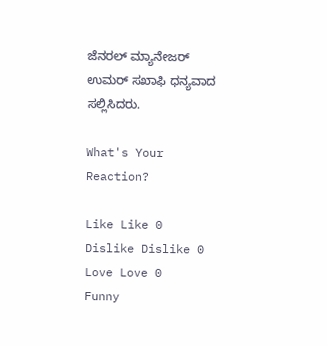ಜೆನರಲ್ ಮ್ಯಾನೇಜರ್ ಉಮರ್ ಸಖಾಫಿ ಧನ್ಯವಾದ ಸಲ್ಲಿಸಿದರು.

What's Your Reaction?

Like Like 0
Dislike Dislike 0
Love Love 0
Funny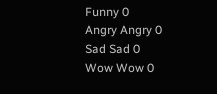Funny 0
Angry Angry 0
Sad Sad 0
Wow Wow 0